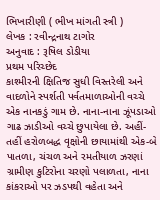ભિખારીણી ( ભીખ માંગતી સ્ત્રી )
લેખક : રવીન્દ્રનાથ ટાગોર
અનુવાદ : રૂષિલ ડોડીયા
પ્રથમ પરિચ્છેદ
કાશ્મીરની ક્ષિતિજ સુધી વિસ્તરેલી અને વાદળોને સ્પર્શતી પર્વતમાળાઓની વચ્ચે એક નાનકડું ગામ છે. નાના-નાના ઝૂંપડાઓ ગાઢ ઝાડીઓ વચ્ચે છુપાયેલા છે. અહીં-તહીં હરોળબદ્ધ વૃક્ષોની છાયામાંથી એક-બે પાતળા, ચંચળ અને રમતીયાળ ઝરણાં ગ્રામીણ કુટિરોના ચરણો પલાળતા, નાના કાંકરાઓ પર ઝડપથી વહેતા અને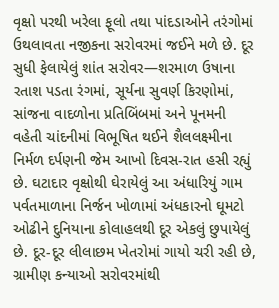વૃક્ષો પરથી ખરેલા ફૂલો તથા પાંદડાઓને તરંગોમાં ઉથલાવતા નજીકના સરોવરમાં જઈને મળે છે. દૂર સુધી ફેલાયેલું શાંત સરોવર—શરમાળ ઉષાના રતાશ પડતા રંગમાં, સૂર્યના સુવર્ણ કિરણોમાં, સાંજના વાદળોના પ્રતિબિંબમાં અને પૂનમની વહેતી ચાંદનીમાં વિભૂષિત થઈને શૈલલક્ષ્મીના નિર્મળ દર્પણની જેમ આખો દિવસ-રાત હસી રહ્યું છે. ઘટાદાર વૃક્ષોથી ઘેરાયેલું આ અંધારિયું ગામ પર્વતમાળાના નિર્જન ખોળામાં અંધકારનો ઘૂમટો ઓઢીને દુનિયાના કોલાહલથી દૂર એકલું છુપાયેલું છે. દૂર-દૂર લીલાછમ ખેતરોમાં ગાયો ચરી રહી છે, ગ્રામીણ કન્યાઓ સરોવરમાંથી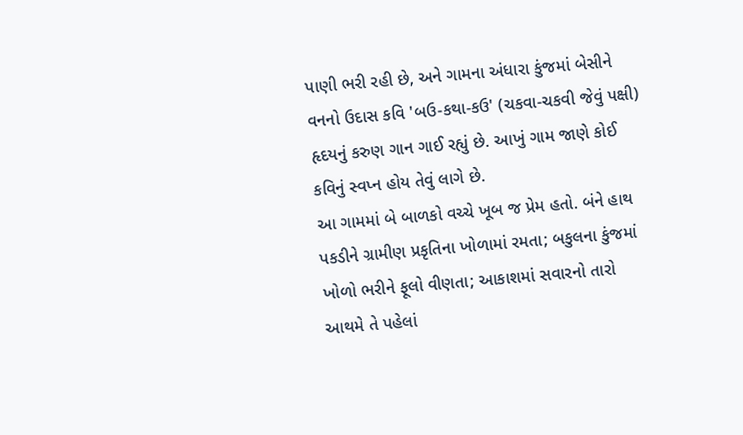પાણી ભરી રહી છે, અને ગામના અંધારા કુંજમાં બેસીને વનનો ઉદાસ કવિ 'બઉ-કથા-કઉ' (ચકવા-ચકવી જેવું પક્ષી) હૃદયનું કરુણ ગાન ગાઈ રહ્યું છે. આખું ગામ જાણે કોઈ કવિનું સ્વપ્ન હોય તેવું લાગે છે.
આ ગામમાં બે બાળકો વચ્ચે ખૂબ જ પ્રેમ હતો. બંને હાથ પકડીને ગ્રામીણ પ્રકૃતિના ખોળામાં રમતા; બકુલના કુંજમાં ખોળો ભરીને ફૂલો વીણતા; આકાશમાં સવારનો તારો આથમે તે પહેલાં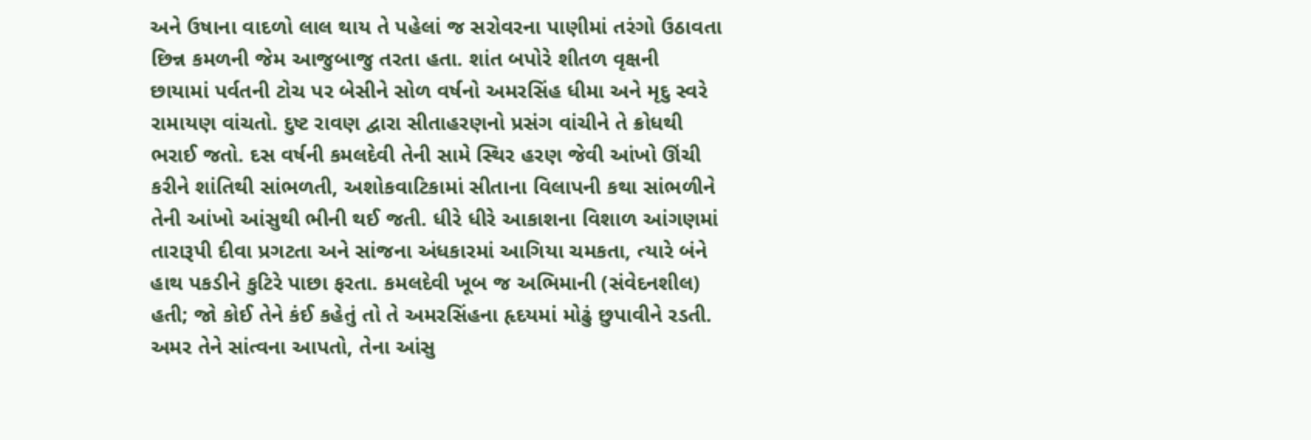અને ઉષાના વાદળો લાલ થાય તે પહેલાં જ સરોવરના પાણીમાં તરંગો ઉઠાવતા છિન્ન કમળની જેમ આજુબાજુ તરતા હતા. શાંત બપોરે શીતળ વૃક્ષની છાયામાં પર્વતની ટોચ પર બેસીને સોળ વર્ષનો અમરસિંહ ધીમા અને મૃદુ સ્વરે રામાયણ વાંચતો. દુષ્ટ રાવણ દ્વારા સીતાહરણનો પ્રસંગ વાંચીને તે ક્રોધથી ભરાઈ જતો. દસ વર્ષની કમલદેવી તેની સામે સ્થિર હરણ જેવી આંખો ઊંચી કરીને શાંતિથી સાંભળતી, અશોકવાટિકામાં સીતાના વિલાપની કથા સાંભળીને તેની આંખો આંસુથી ભીની થઈ જતી. ધીરે ધીરે આકાશના વિશાળ આંગણમાં તારારૂપી દીવા પ્રગટતા અને સાંજના અંધકારમાં આગિયા ચમકતા, ત્યારે બંને હાથ પકડીને કુટિરે પાછા ફરતા. કમલદેવી ખૂબ જ અભિમાની (સંવેદનશીલ) હતી; જો કોઈ તેને કંઈ કહેતું તો તે અમરસિંહના હૃદયમાં મોઢું છુપાવીને રડતી. અમર તેને સાંત્વના આપતો, તેના આંસુ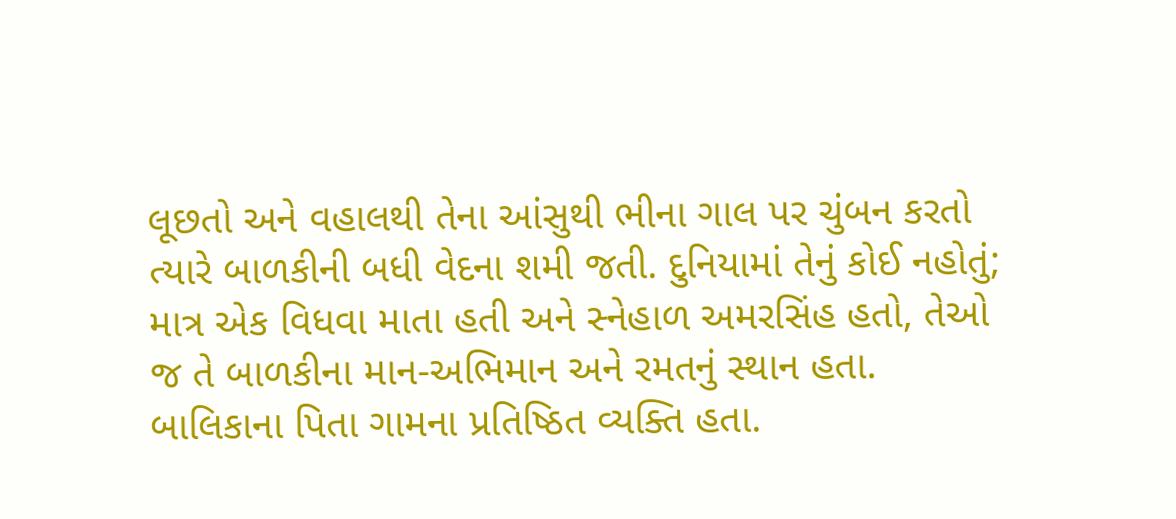લૂછતો અને વહાલથી તેના આંસુથી ભીના ગાલ પર ચુંબન કરતો ત્યારે બાળકીની બધી વેદના શમી જતી. દુનિયામાં તેનું કોઈ નહોતું; માત્ર એક વિધવા માતા હતી અને સ્નેહાળ અમરસિંહ હતો, તેઓ જ તે બાળકીના માન-અભિમાન અને રમતનું સ્થાન હતા.
બાલિકાના પિતા ગામના પ્રતિષ્ઠિત વ્યક્તિ હતા.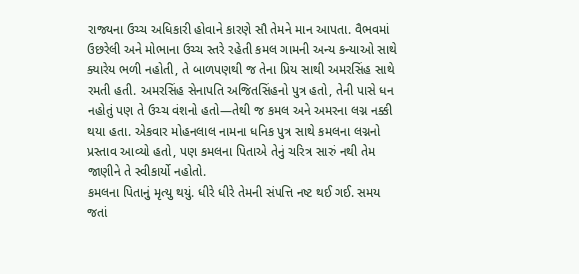રાજ્યના ઉચ્ચ અધિકારી હોવાને કારણે સૌ તેમને માન આપતા. વૈભવમાં ઉછરેલી અને મોભાના ઉચ્ચ સ્તરે રહેતી કમલ ગામની અન્ય કન્યાઓ સાથે ક્યારેય ભળી નહોતી, તે બાળપણથી જ તેના પ્રિય સાથી અમરસિંહ સાથે રમતી હતી. અમરસિંહ સેનાપતિ અજિતસિંહનો પુત્ર હતો, તેની પાસે ધન નહોતું પણ તે ઉચ્ચ વંશનો હતો—તેથી જ કમલ અને અમરના લગ્ન નક્કી થયા હતા. એકવાર મોહનલાલ નામના ધનિક પુત્ર સાથે કમલના લગ્નનો પ્રસ્તાવ આવ્યો હતો, પણ કમલના પિતાએ તેનું ચરિત્ર સારું નથી તેમ જાણીને તે સ્વીકાર્યો નહોતો.
કમલના પિતાનું મૃત્યુ થયું. ધીરે ધીરે તેમની સંપત્તિ નષ્ટ થઈ ગઈ. સમય જતાં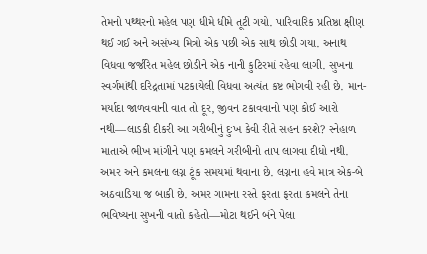તેમનો પથ્થરનો મહેલ પણ ધીમે ધીમે તૂટી ગયો. પારિવારિક પ્રતિષ્ઠા ક્ષીણ થઈ ગઈ અને અસંખ્ય મિત્રો એક પછી એક સાથ છોડી ગયા. અનાથ વિધવા જર્જરિત મહેલ છોડીને એક નાની કુટિરમાં રહેવા લાગી. સુખના સ્વર્ગમાંથી દરિદ્રતામાં પટકાયેલી વિધવા અત્યંત કષ્ટ ભોગવી રહી છે. માન-મર્યાદા જાળવવાની વાત તો દૂર, જીવન ટકાવવાનો પણ કોઈ આરો નથી—લાડકી દીકરી આ ગરીબીનું દુઃખ કેવી રીતે સહન કરશે? સ્નેહાળ માતાએ ભીખ માંગીને પણ કમલને ગરીબીનો તાપ લાગવા દીધો નથી.
અમર અને કમલના લગ્ન ટૂંક સમયમાં થવાના છે. લગ્નના હવે માત્ર એક-બે અઠવાડિયા જ બાકી છે. અમર ગામના રસ્તે ફરતા ફરતા કમલને તેના ભવિષ્યના સુખની વાતો કહેતો—મોટા થઈને બંને પેલા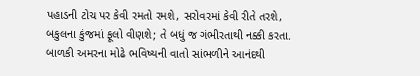પહાડની ટોચ પર કેવી રમતો રમશે, સરોવરમાં કેવી રીતે તરશે, બકુલના કુંજમાં ફૂલો વીણશે; તે બધું જ ગંભીરતાથી નક્કી કરતા. બાળકી અમરના મોઢે ભવિષ્યની વાતો સાંભળીને આનંદથી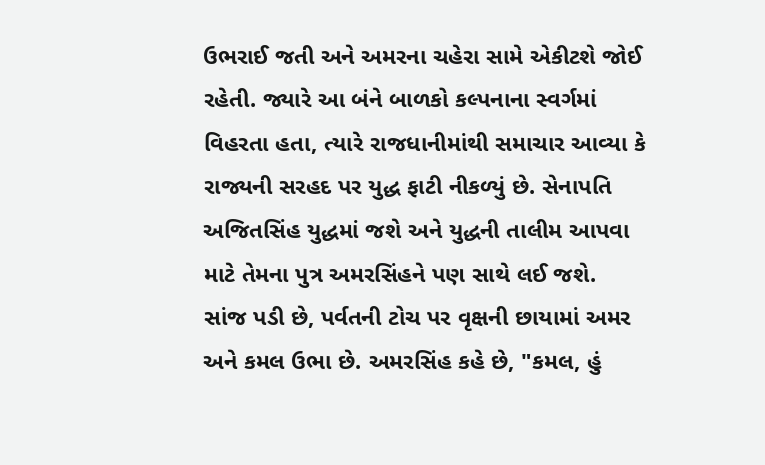ઉભરાઈ જતી અને અમરના ચહેરા સામે એકીટશે જોઈ રહેતી. જ્યારે આ બંને બાળકો કલ્પનાના સ્વર્ગમાં વિહરતા હતા, ત્યારે રાજધાનીમાંથી સમાચાર આવ્યા કે રાજ્યની સરહદ પર યુદ્ધ ફાટી નીકળ્યું છે. સેનાપતિ અજિતસિંહ યુદ્ધમાં જશે અને યુદ્ધની તાલીમ આપવા માટે તેમના પુત્ર અમરસિંહને પણ સાથે લઈ જશે.
સાંજ પડી છે, પર્વતની ટોચ પર વૃક્ષની છાયામાં અમર અને કમલ ઉભા છે. અમરસિંહ કહે છે, "કમલ, હું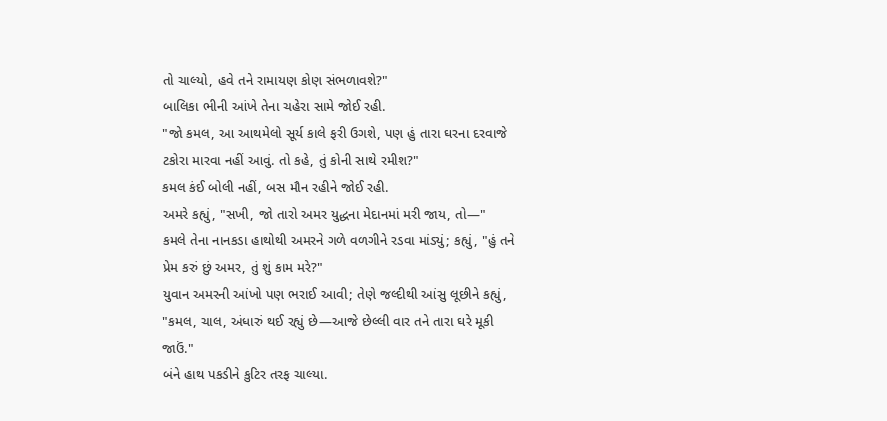તો ચાલ્યો, હવે તને રામાયણ કોણ સંભળાવશે?"
બાલિકા ભીની આંખે તેના ચહેરા સામે જોઈ રહી.
"જો કમલ, આ આથમેલો સૂર્ય કાલે ફરી ઉગશે, પણ હું તારા ઘરના દરવાજે ટકોરા મારવા નહીં આવું. તો કહે, તું કોની સાથે રમીશ?"
કમલ કંઈ બોલી નહીં, બસ મૌન રહીને જોઈ રહી.
અમરે કહ્યું, "સખી, જો તારો અમર યુદ્ધના મેદાનમાં મરી જાય, તો—"
કમલે તેના નાનકડા હાથોથી અમરને ગળે વળગીને રડવા માંડ્યું; કહ્યું, "હું તને પ્રેમ કરું છું અમર, તું શું કામ મરે?"
યુવાન અમરની આંખો પણ ભરાઈ આવી; તેણે જલ્દીથી આંસુ લૂછીને કહ્યું, "કમલ, ચાલ, અંધારું થઈ રહ્યું છે—આજે છેલ્લી વાર તને તારા ઘરે મૂકી જાઉં."
બંને હાથ પકડીને કુટિર તરફ ચાલ્યા.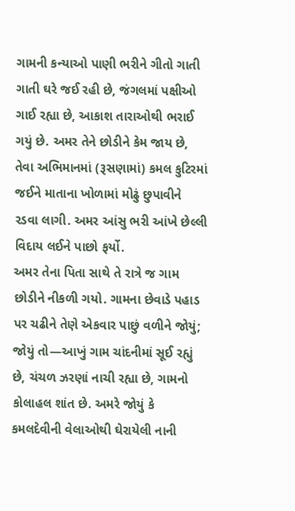ગામની કન્યાઓ પાણી ભરીને ગીતો ગાતી ગાતી ઘરે જઈ રહી છે, જંગલમાં પક્ષીઓ ગાઈ રહ્યા છે, આકાશ તારાઓથી ભરાઈ ગયું છે. અમર તેને છોડીને કેમ જાય છે, તેવા અભિમાનમાં (રૂસણામાં) કમલ કુટિરમાં જઈને માતાના ખોળામાં મોઢું છુપાવીને રડવા લાગી. અમર આંસુ ભરી આંખે છેલ્લી વિદાય લઈને પાછો ફર્યો.
અમર તેના પિતા સાથે તે રાત્રે જ ગામ છોડીને નીકળી ગયો. ગામના છેવાડે પહાડ પર ચઢીને તેણે એકવાર પાછું વળીને જોયું; જોયું તો—આખું ગામ ચાંદનીમાં સૂઈ રહ્યું છે, ચંચળ ઝરણાં નાચી રહ્યા છે, ગામનો કોલાહલ શાંત છે. અમરે જોયું કે કમલદેવીની વેલાઓથી ઘેરાયેલી નાની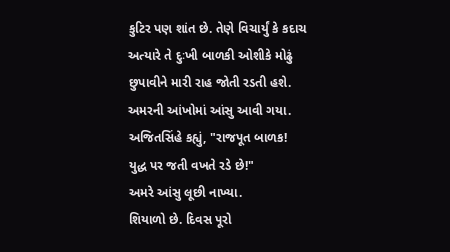કુટિર પણ શાંત છે. તેણે વિચાર્યું કે કદાચ અત્યારે તે દુઃખી બાળકી ઓશીકે મોઢું છુપાવીને મારી રાહ જોતી રડતી હશે. અમરની આંખોમાં આંસુ આવી ગયા.
અજિતસિંહે કહ્યું, "રાજપૂત બાળક! યુદ્ધ પર જતી વખતે રડે છે!"
અમરે આંસુ લૂછી નાખ્યા.
શિયાળો છે. દિવસ પૂરો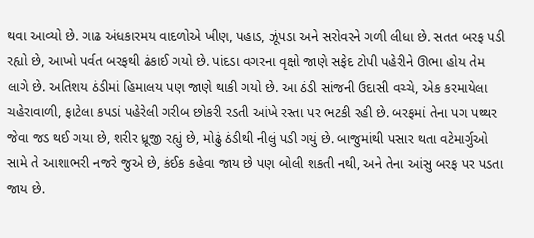થવા આવ્યો છે. ગાઢ અંધકારમય વાદળોએ ખીણ, પહાડ, ઝૂંપડા અને સરોવરને ગળી લીધા છે. સતત બરફ પડી રહ્યો છે, આખો પર્વત બરફથી ઢંકાઈ ગયો છે. પાંદડા વગરના વૃક્ષો જાણે સફેદ ટોપી પહેરીને ઊભા હોય તેમ લાગે છે. અતિશય ઠંડીમાં હિમાલય પણ જાણે થાકી ગયો છે. આ ઠંડી સાંજની ઉદાસી વચ્ચે, એક કરમાયેલા ચહેરાવાળી, ફાટેલા કપડાં પહેરેલી ગરીબ છોકરી રડતી આંખે રસ્તા પર ભટકી રહી છે. બરફમાં તેના પગ પથ્થર જેવા જડ થઈ ગયા છે, શરીર ધ્રૂજી રહ્યું છે, મોઢું ઠંડીથી નીલું પડી ગયું છે. બાજુમાંથી પસાર થતા વટેમાર્ગુઓ સામે તે આશાભરી નજરે જુએ છે, કંઈક કહેવા જાય છે પણ બોલી શકતી નથી, અને તેના આંસુ બરફ પર પડતા જાય છે.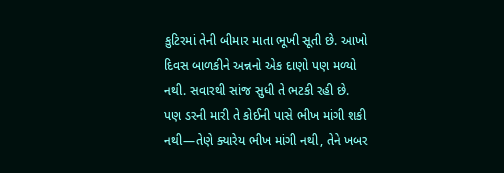કુટિરમાં તેની બીમાર માતા ભૂખી સૂતી છે. આખો દિવસ બાળકીને અન્નનો એક દાણો પણ મળ્યો નથી. સવારથી સાંજ સુધી તે ભટકી રહી છે. પણ ડરની મારી તે કોઈની પાસે ભીખ માંગી શકી નથી—તેણે ક્યારેય ભીખ માંગી નથી, તેને ખબર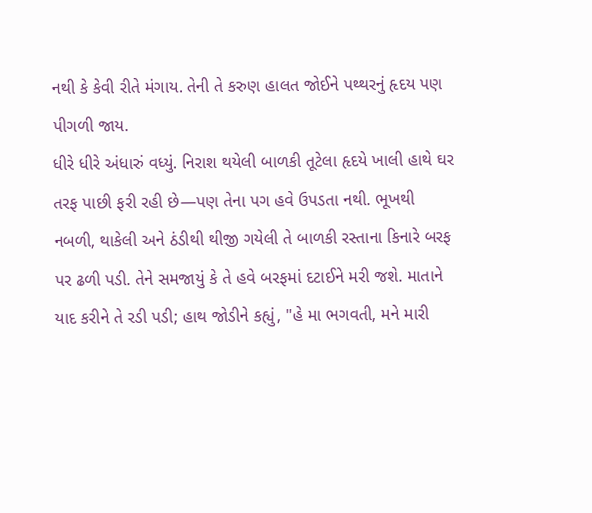નથી કે કેવી રીતે મંગાય. તેની તે કરુણ હાલત જોઈને પથ્થરનું હૃદય પણ પીગળી જાય.
ધીરે ધીરે અંધારું વધ્યું. નિરાશ થયેલી બાળકી તૂટેલા હૃદયે ખાલી હાથે ઘર તરફ પાછી ફરી રહી છે—પણ તેના પગ હવે ઉપડતા નથી. ભૂખથી નબળી, થાકેલી અને ઠંડીથી થીજી ગયેલી તે બાળકી રસ્તાના કિનારે બરફ પર ઢળી પડી. તેને સમજાયું કે તે હવે બરફમાં દટાઈને મરી જશે. માતાને યાદ કરીને તે રડી પડી; હાથ જોડીને કહ્યું, "હે મા ભગવતી, મને મારી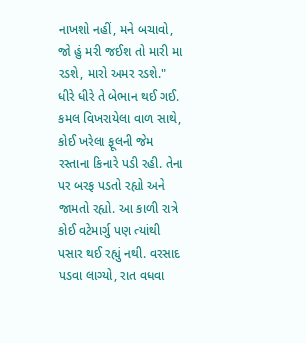નાખશો નહીં, મને બચાવો, જો હું મરી જઈશ તો મારી મા રડશે, મારો અમર રડશે."
ધીરે ધીરે તે બેભાન થઈ ગઈ. કમલ વિખરાયેલા વાળ સાથે, કોઈ ખરેલા ફૂલની જેમ રસ્તાના કિનારે પડી રહી. તેના પર બરફ પડતો રહ્યો અને જામતો રહ્યો. આ કાળી રાત્રે કોઈ વટેમાર્ગુ પણ ત્યાંથી પસાર થઈ રહ્યું નથી. વરસાદ પડવા લાગ્યો, રાત વધવા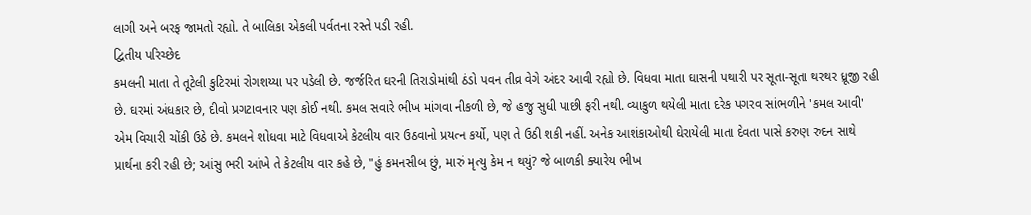લાગી અને બરફ જામતો રહ્યો. તે બાલિકા એકલી પર્વતના રસ્તે પડી રહી.
દ્વિતીય પરિચ્છેદ
કમલની માતા તે તૂટેલી કુટિરમાં રોગશય્યા પર પડેલી છે. જર્જરિત ઘરની તિરાડોમાંથી ઠંડો પવન તીવ્ર વેગે અંદર આવી રહ્યો છે. વિધવા માતા ઘાસની પથારી પર સૂતા-સૂતા થરથર ધ્રૂજી રહી છે. ઘરમાં અંધકાર છે, દીવો પ્રગટાવનાર પણ કોઈ નથી. કમલ સવારે ભીખ માંગવા નીકળી છે, જે હજુ સુધી પાછી ફરી નથી. વ્યાકુળ થયેલી માતા દરેક પગરવ સાંભળીને 'કમલ આવી' એમ વિચારી ચોંકી ઉઠે છે. કમલને શોધવા માટે વિધવાએ કેટલીય વાર ઉઠવાનો પ્રયત્ન કર્યો, પણ તે ઉઠી શકી નહીં. અનેક આશંકાઓથી ઘેરાયેલી માતા દેવતા પાસે કરુણ રુદન સાથે પ્રાર્થના કરી રહી છે; આંસુ ભરી આંખે તે કેટલીય વાર કહે છે, "હું કમનસીબ છું, મારું મૃત્યુ કેમ ન થયું? જે બાળકી ક્યારેય ભીખ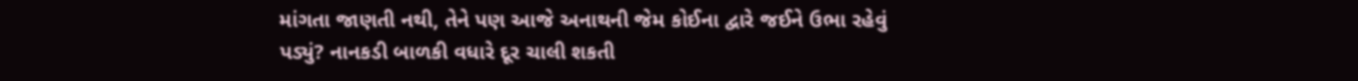માંગતા જાણતી નથી, તેને પણ આજે અનાથની જેમ કોઈના દ્વારે જઈને ઉભા રહેવું પડ્યું? નાનકડી બાળકી વધારે દૂર ચાલી શકતી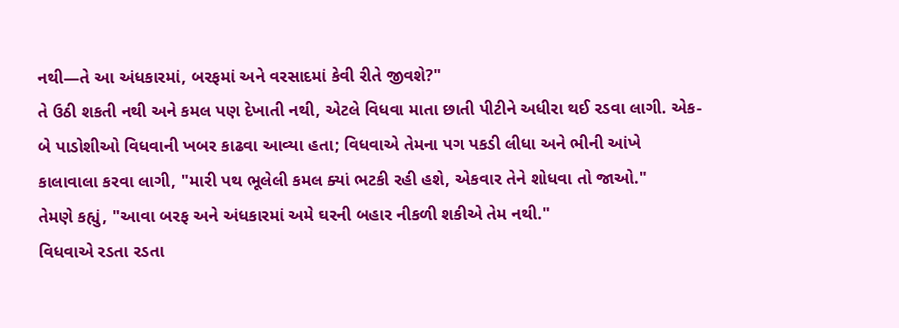નથી—તે આ અંધકારમાં, બરફમાં અને વરસાદમાં કેવી રીતે જીવશે?"
તે ઉઠી શકતી નથી અને કમલ પણ દેખાતી નથી, એટલે વિધવા માતા છાતી પીટીને અધીરા થઈ રડવા લાગી. એક-બે પાડોશીઓ વિધવાની ખબર કાઢવા આવ્યા હતા; વિધવાએ તેમના પગ પકડી લીધા અને ભીની આંખે કાલાવાલા કરવા લાગી, "મારી પથ ભૂલેલી કમલ ક્યાં ભટકી રહી હશે, એકવાર તેને શોધવા તો જાઓ."
તેમણે કહ્યું, "આવા બરફ અને અંધકારમાં અમે ઘરની બહાર નીકળી શકીએ તેમ નથી."
વિધવાએ રડતા રડતા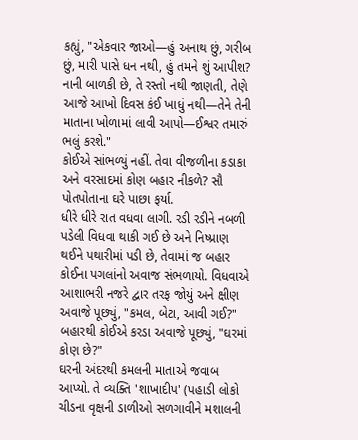કહ્યું, "એકવાર જાઓ—હું અનાથ છું, ગરીબ છું, મારી પાસે ધન નથી, હું તમને શું આપીશ? નાની બાળકી છે, તે રસ્તો નથી જાણતી, તેણે આજે આખો દિવસ કંઈ ખાધું નથી—તેને તેની માતાના ખોળામાં લાવી આપો—ઈશ્વર તમારું ભલું કરશે."
કોઈએ સાંભળ્યું નહીં. તેવા વીજળીના કડાકા અને વરસાદમાં કોણ બહાર નીકળે? સૌ પોતપોતાના ઘરે પાછા ફર્યા.
ધીરે ધીરે રાત વધવા લાગી. રડી રડીને નબળી પડેલી વિધવા થાકી ગઈ છે અને નિષ્પ્રાણ થઈને પથારીમાં પડી છે, તેવામાં જ બહાર કોઈના પગલાંનો અવાજ સંભળાયો. વિધવાએ આશાભરી નજરે દ્વાર તરફ જોયું અને ક્ષીણ અવાજે પૂછ્યું, "કમલ, બેટા, આવી ગઈ?"
બહારથી કોઈએ કરડા અવાજે પૂછ્યું, "ઘરમાં કોણ છે?"
ઘરની અંદરથી કમલની માતાએ જવાબ આપ્યો. તે વ્યક્તિ 'શાખાદીપ' (પહાડી લોકો ચીડના વૃક્ષની ડાળીઓ સળગાવીને મશાલની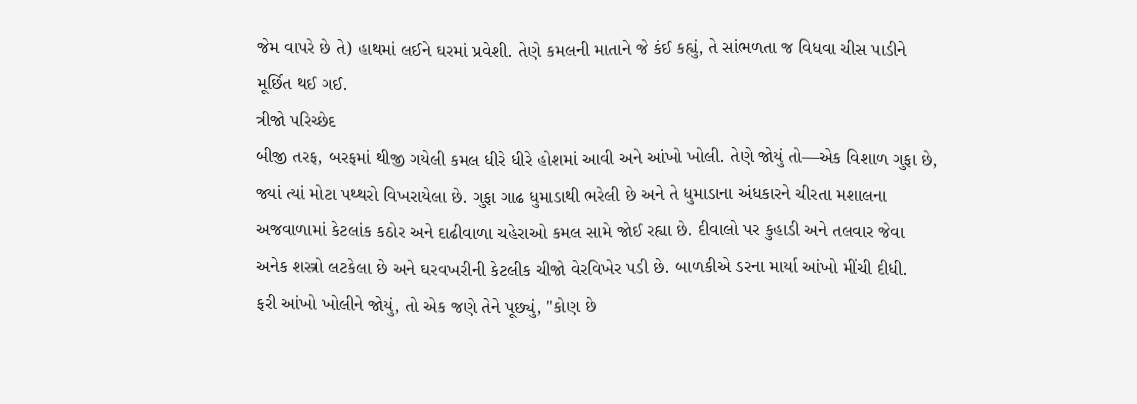જેમ વાપરે છે તે) હાથમાં લઈને ઘરમાં પ્રવેશી. તેણે કમલની માતાને જે કંઈ કહ્યું, તે સાંભળતા જ વિધવા ચીસ પાડીને મૂર્છિત થઈ ગઈ.
ત્રીજો પરિચ્છેદ
બીજી તરફ, બરફમાં થીજી ગયેલી કમલ ધીરે ધીરે હોશમાં આવી અને આંખો ખોલી. તેણે જોયું તો—એક વિશાળ ગુફા છે, જ્યાં ત્યાં મોટા પથ્થરો વિખરાયેલા છે. ગુફા ગાઢ ધુમાડાથી ભરેલી છે અને તે ધુમાડાના અંધકારને ચીરતા મશાલના અજવાળામાં કેટલાંક કઠોર અને દાઢીવાળા ચહેરાઓ કમલ સામે જોઈ રહ્યા છે. દીવાલો પર કુહાડી અને તલવાર જેવા અનેક શસ્ત્રો લટકેલા છે અને ઘરવખરીની કેટલીક ચીજો વેરવિખેર પડી છે. બાળકીએ ડરના માર્યા આંખો મીંચી દીધી.
ફરી આંખો ખોલીને જોયું, તો એક જણે તેને પૂછ્યું, "કોણ છે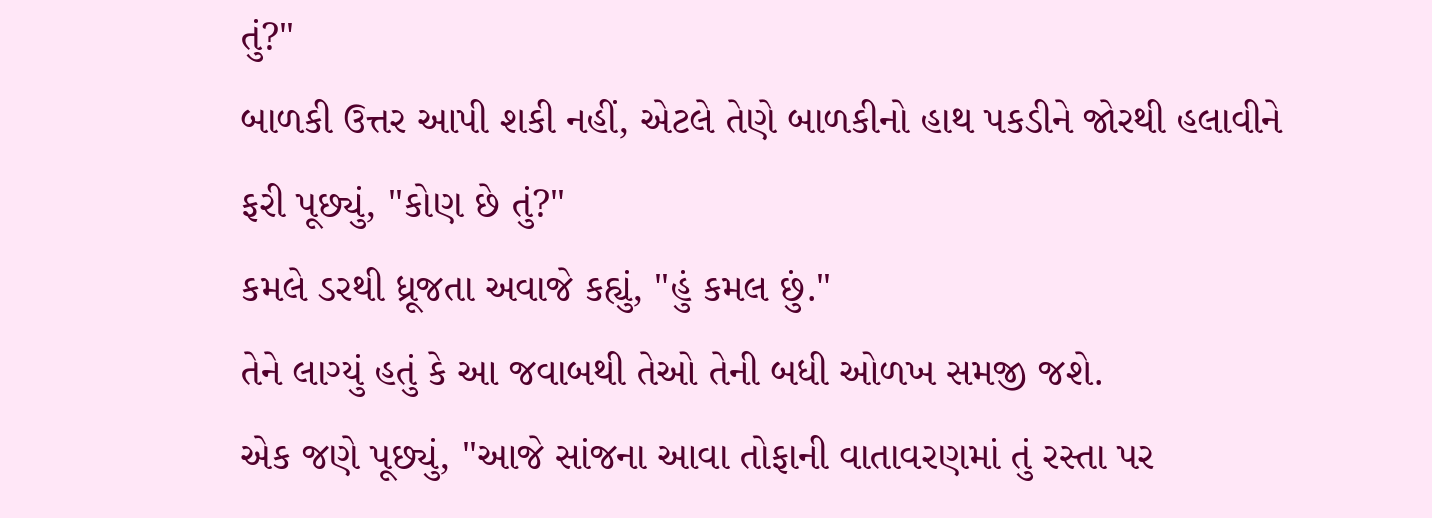તું?"
બાળકી ઉત્તર આપી શકી નહીં, એટલે તેણે બાળકીનો હાથ પકડીને જોરથી હલાવીને ફરી પૂછ્યું, "કોણ છે તું?"
કમલે ડરથી ધ્રૂજતા અવાજે કહ્યું, "હું કમલ છું."
તેને લાગ્યું હતું કે આ જવાબથી તેઓ તેની બધી ઓળખ સમજી જશે.
એક જણે પૂછ્યું, "આજે સાંજના આવા તોફાની વાતાવરણમાં તું રસ્તા પર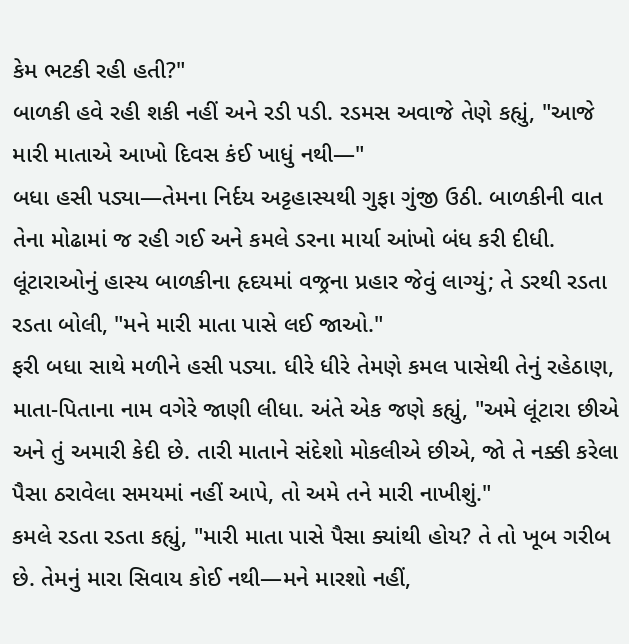કેમ ભટકી રહી હતી?"
બાળકી હવે રહી શકી નહીં અને રડી પડી. રડમસ અવાજે તેણે કહ્યું, "આજે મારી માતાએ આખો દિવસ કંઈ ખાધું નથી—"
બધા હસી પડ્યા—તેમના નિર્દય અટ્ટહાસ્યથી ગુફા ગુંજી ઉઠી. બાળકીની વાત તેના મોઢામાં જ રહી ગઈ અને કમલે ડરના માર્યા આંખો બંધ કરી દીધી. લૂંટારાઓનું હાસ્ય બાળકીના હૃદયમાં વજ્રના પ્રહાર જેવું લાગ્યું; તે ડરથી રડતા રડતા બોલી, "મને મારી માતા પાસે લઈ જાઓ."
ફરી બધા સાથે મળીને હસી પડ્યા. ધીરે ધીરે તેમણે કમલ પાસેથી તેનું રહેઠાણ, માતા-પિતાના નામ વગેરે જાણી લીધા. અંતે એક જણે કહ્યું, "અમે લૂંટારા છીએ અને તું અમારી કેદી છે. તારી માતાને સંદેશો મોકલીએ છીએ, જો તે નક્કી કરેલા પૈસા ઠરાવેલા સમયમાં નહીં આપે, તો અમે તને મારી નાખીશું."
કમલે રડતા રડતા કહ્યું, "મારી માતા પાસે પૈસા ક્યાંથી હોય? તે તો ખૂબ ગરીબ છે. તેમનું મારા સિવાય કોઈ નથી—મને મારશો નહીં,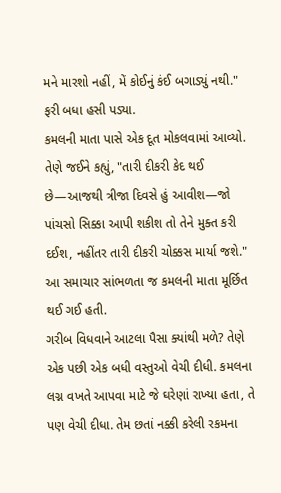મને મારશો નહીં, મેં કોઈનું કંઈ બગાડ્યું નથી."
ફરી બધા હસી પડ્યા.
કમલની માતા પાસે એક દૂત મોકલવામાં આવ્યો. તેણે જઈને કહ્યું, "તારી દીકરી કેદ થઈ છે—આજથી ત્રીજા દિવસે હું આવીશ—જો પાંચસો સિક્કા આપી શકીશ તો તેને મુક્ત કરી દઈશ, નહીંતર તારી દીકરી ચોક્કસ માર્યા જશે."
આ સમાચાર સાંભળતા જ કમલની માતા મૂર્છિત થઈ ગઈ હતી.
ગરીબ વિધવાને આટલા પૈસા ક્યાંથી મળે? તેણે એક પછી એક બધી વસ્તુઓ વેચી દીધી. કમલના લગ્ન વખતે આપવા માટે જે ઘરેણાં રાખ્યા હતા, તે પણ વેચી દીધા. તેમ છતાં નક્કી કરેલી રકમના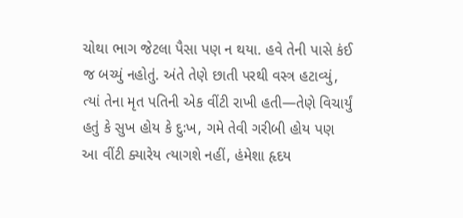ચોથા ભાગ જેટલા પૈસા પણ ન થયા. હવે તેની પાસે કંઈ જ બચ્યું નહોતું. અંતે તેણે છાતી પરથી વસ્ત્ર હટાવ્યું, ત્યાં તેના મૃત પતિની એક વીંટી રાખી હતી—તેણે વિચાર્યું હતું કે સુખ હોય કે દુઃખ, ગમે તેવી ગરીબી હોય પણ આ વીંટી ક્યારેય ત્યાગશે નહીં, હંમેશા હૃદય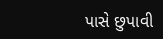પાસે છુપાવી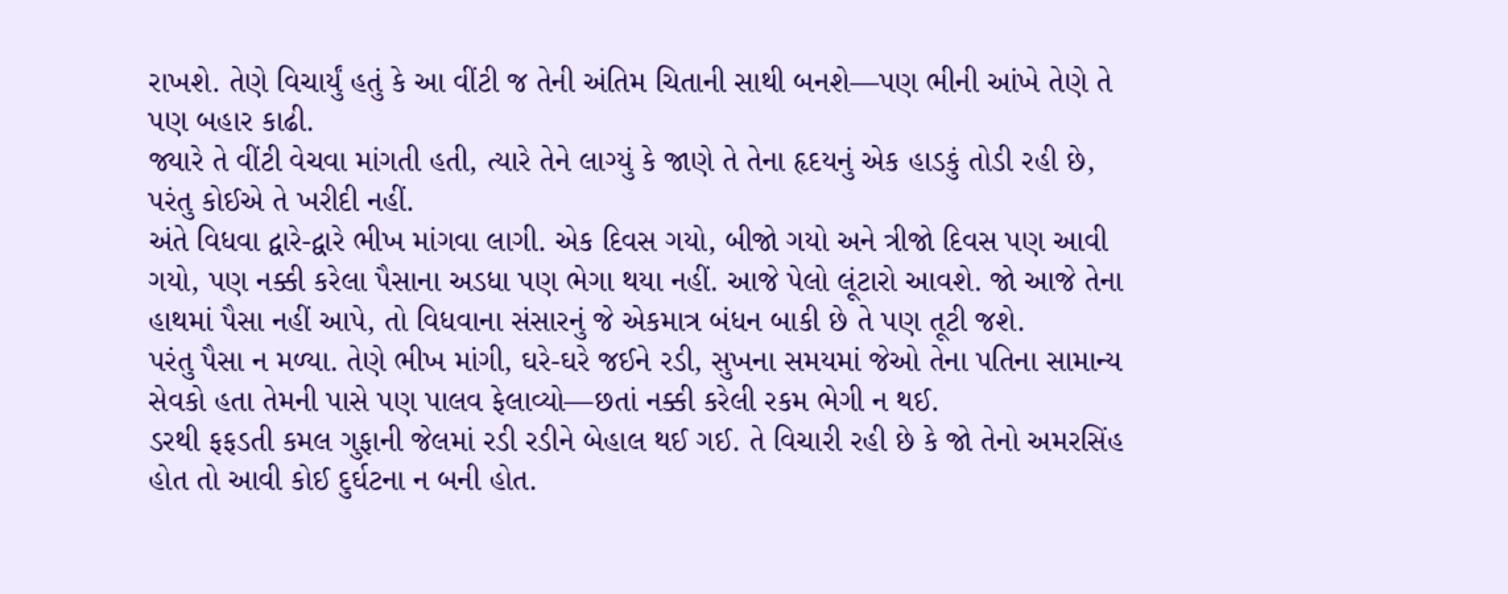રાખશે. તેણે વિચાર્યું હતું કે આ વીંટી જ તેની અંતિમ ચિતાની સાથી બનશે—પણ ભીની આંખે તેણે તે પણ બહાર કાઢી.
જ્યારે તે વીંટી વેચવા માંગતી હતી, ત્યારે તેને લાગ્યું કે જાણે તે તેના હૃદયનું એક હાડકું તોડી રહી છે, પરંતુ કોઈએ તે ખરીદી નહીં.
અંતે વિધવા દ્વારે-દ્વારે ભીખ માંગવા લાગી. એક દિવસ ગયો, બીજો ગયો અને ત્રીજો દિવસ પણ આવી ગયો, પણ નક્કી કરેલા પૈસાના અડધા પણ ભેગા થયા નહીં. આજે પેલો લૂંટારો આવશે. જો આજે તેના હાથમાં પૈસા નહીં આપે, તો વિધવાના સંસારનું જે એકમાત્ર બંધન બાકી છે તે પણ તૂટી જશે.
પરંતુ પૈસા ન મળ્યા. તેણે ભીખ માંગી, ઘરે-ઘરે જઈને રડી, સુખના સમયમાં જેઓ તેના પતિના સામાન્ય સેવકો હતા તેમની પાસે પણ પાલવ ફેલાવ્યો—છતાં નક્કી કરેલી રકમ ભેગી ન થઈ.
ડરથી ફફડતી કમલ ગુફાની જેલમાં રડી રડીને બેહાલ થઈ ગઈ. તે વિચારી રહી છે કે જો તેનો અમરસિંહ હોત તો આવી કોઈ દુર્ઘટના ન બની હોત.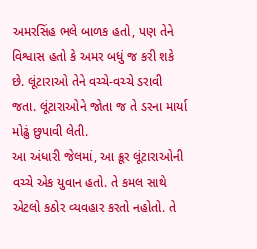અમરસિંહ ભલે બાળક હતો, પણ તેને વિશ્વાસ હતો કે અમર બધું જ કરી શકે છે. લૂંટારાઓ તેને વચ્ચે-વચ્ચે ડરાવી જતા. લૂંટારાઓને જોતા જ તે ડરના માર્યા મોઢું છુપાવી લેતી.
આ અંધારી જેલમાં, આ ક્રૂર લૂંટારાઓની વચ્ચે એક યુવાન હતો. તે કમલ સાથે એટલો કઠોર વ્યવહાર કરતો નહોતો. તે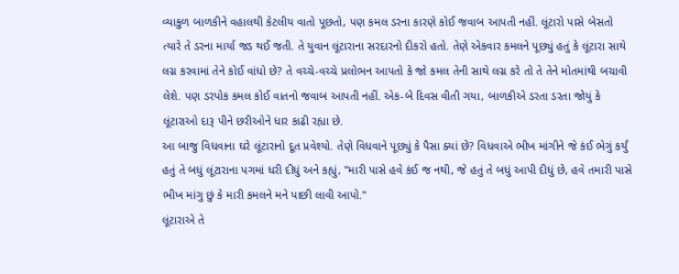વ્યાકુળ બાળકીને વહાલથી કેટલીય વાતો પૂછતો, પણ કમલ ડરના કારણે કોઈ જવાબ આપતી નહીં. લૂંટારો પાસે બેસતો ત્યારે તે ડરના માર્યા જડ થઈ જતી. તે યુવાન લૂંટારાના સરદારનો દીકરો હતો. તેણે એકવાર કમલને પૂછ્યું હતું કે લૂંટારા સાથે લગ્ન કરવામાં તેને કોઈ વાંધો છે? તે વચ્ચે-વચ્ચે પ્રલોભન આપતો કે જો કમલ તેની સાથે લગ્ન કરે તો તે તેને મોતમાંથી બચાવી લેશે. પણ ડરપોક કમલ કોઈ વાતનો જવાબ આપતી નહીં. એક-બે દિવસ વીતી ગયા, બાળકીએ ડરતા ડરતા જોયું કે લૂંટારાઓ દારૂ પીને છરીઓને ધાર કાઢી રહ્યા છે.
આ બાજુ વિધવાના ઘરે લૂંટારાનો દૂત પ્રવેશ્યો. તેણે વિધવાને પૂછ્યું કે પૈસા ક્યાં છે? વિધવાએ ભીખ માંગીને જે કંઈ ભેગું કર્યું હતું તે બધું લૂંટારાના પગમાં ધરી દીધું અને કહ્યું, "મારી પાસે હવે કંઈ જ નથી, જે હતું તે બધું આપી દીધું છે, હવે તમારી પાસે ભીખ માંગુ છું કે મારી કમલને મને પાછી લાવી આપો."
લૂંટારાએ તે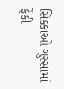સિક્કાઓ ગુસ્સામાં ફેંકી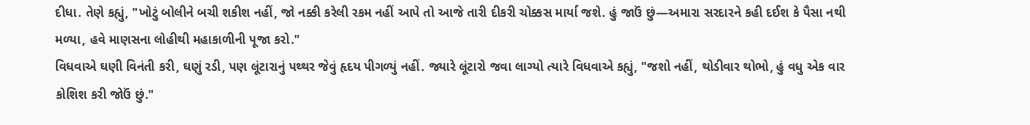દીધા. તેણે કહ્યું, "ખોટું બોલીને બચી શકીશ નહીં, જો નક્કી કરેલી રકમ નહીં આપે તો આજે તારી દીકરી ચોક્કસ માર્યા જશે. હું જાઉં છું—અમારા સરદારને કહી દઈશ કે પૈસા નથી મળ્યા, હવે માણસના લોહીથી મહાકાળીની પૂજા કરો."
વિધવાએ ઘણી વિનંતી કરી, ઘણું રડી, પણ લૂંટારાનું પથ્થર જેવું હૃદય પીગળ્યું નહીં. જ્યારે લૂંટારો જવા લાગ્યો ત્યારે વિધવાએ કહ્યું, "જશો નહીં, થોડીવાર થોભો, હું વધુ એક વાર કોશિશ કરી જોઉં છું."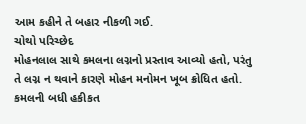આમ કહીને તે બહાર નીકળી ગઈ.
ચોથો પરિચ્છેદ
મોહનલાલ સાથે કમલના લગ્નનો પ્રસ્તાવ આવ્યો હતો, પરંતુ તે લગ્ન ન થવાને કારણે મોહન મનોમન ખૂબ ક્રોધિત હતો. કમલની બધી હકીકત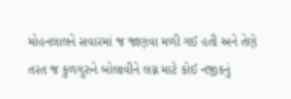મોહનલાલને સવારમાં જ જાણવા મળી ગઈ હતી અને તેણે તરત જ કુળગુરુને બોલાવીને લગ્ન માટે કોઈ નજીકનું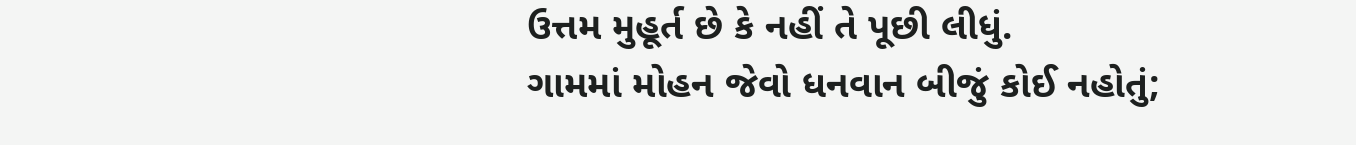ઉત્તમ મુહૂર્ત છે કે નહીં તે પૂછી લીધું.
ગામમાં મોહન જેવો ધનવાન બીજું કોઈ નહોતું;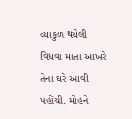વ્યાકુળ થયેલી વિધવા માતા આખરે તેના ઘરે આવી પહોંચી. મોહને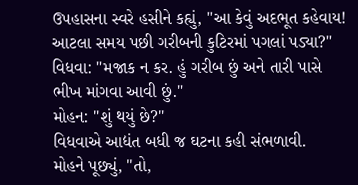ઉપહાસના સ્વરે હસીને કહ્યું, "આ કેવું અદભૂત કહેવાય! આટલા સમય પછી ગરીબની કુટિરમાં પગલાં પડ્યા?"
વિધવા: "મજાક ન કર. હું ગરીબ છું અને તારી પાસે ભીખ માંગવા આવી છું."
મોહન: "શું થયું છે?"
વિધવાએ આદ્યંત બધી જ ઘટના કહી સંભળાવી.
મોહને પૂછ્યું, "તો,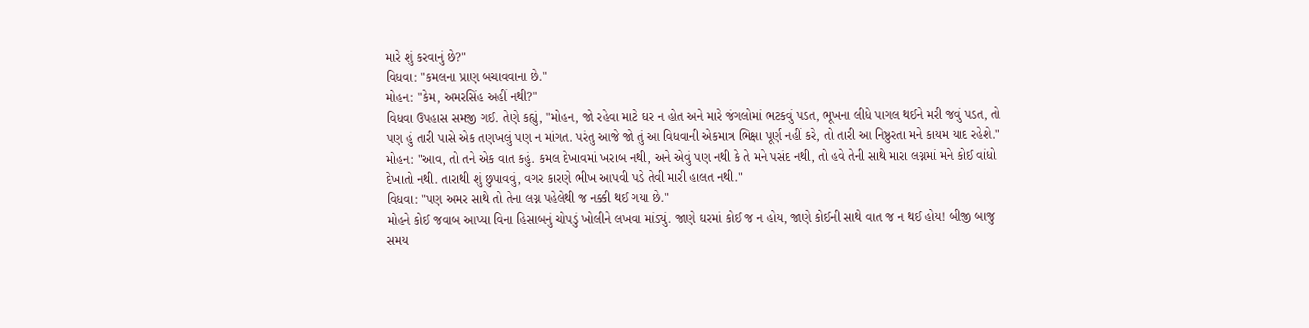મારે શું કરવાનું છે?"
વિધવા: "કમલના પ્રાણ બચાવવાના છે."
મોહન: "કેમ, અમરસિંહ અહીં નથી?"
વિધવા ઉપહાસ સમજી ગઈ. તેણે કહ્યું, "મોહન, જો રહેવા માટે ઘર ન હોત અને મારે જંગલોમાં ભટકવું પડત, ભૂખના લીધે પાગલ થઈને મરી જવું પડત, તો પણ હું તારી પાસે એક તણખલું પણ ન માંગત. પરંતુ આજે જો તું આ વિધવાની એકમાત્ર ભિક્ષા પૂર્ણ નહીં કરે, તો તારી આ નિષ્ઠુરતા મને કાયમ યાદ રહેશે."
મોહન: "આવ, તો તને એક વાત કહું. કમલ દેખાવમાં ખરાબ નથી, અને એવું પણ નથી કે તે મને પસંદ નથી, તો હવે તેની સાથે મારા લગ્નમાં મને કોઈ વાંધો દેખાતો નથી. તારાથી શું છુપાવવું, વગર કારણે ભીખ આપવી પડે તેવી મારી હાલત નથી."
વિધવા: "પણ અમર સાથે તો તેના લગ્ન પહેલેથી જ નક્કી થઈ ગયા છે."
મોહને કોઈ જવાબ આપ્યા વિના હિસાબનું ચોપડું ખોલીને લખવા માંડ્યું. જાણે ઘરમાં કોઈ જ ન હોય, જાણે કોઈની સાથે વાત જ ન થઈ હોય! બીજી બાજુ સમય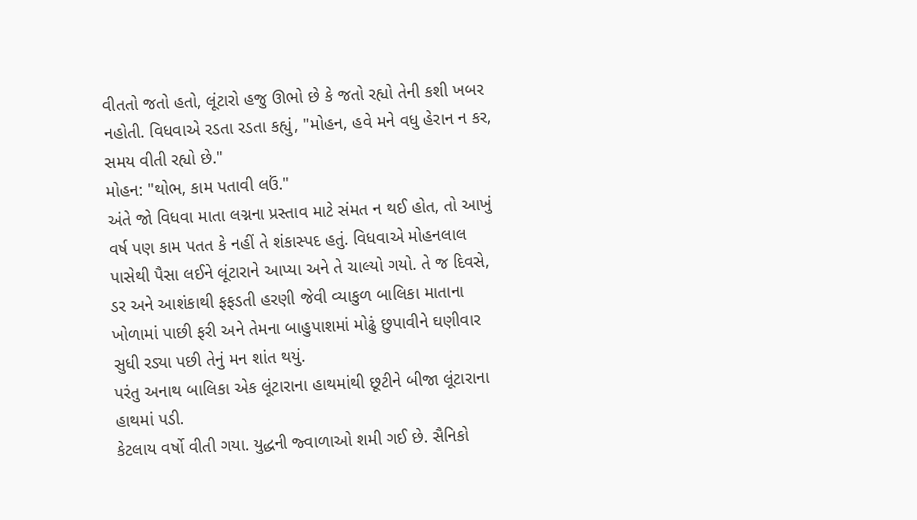વીતતો જતો હતો, લૂંટારો હજુ ઊભો છે કે જતો રહ્યો તેની કશી ખબર નહોતી. વિધવાએ રડતા રડતા કહ્યું, "મોહન, હવે મને વધુ હેરાન ન કર, સમય વીતી રહ્યો છે."
મોહન: "થોભ, કામ પતાવી લઉં."
અંતે જો વિધવા માતા લગ્નના પ્રસ્તાવ માટે સંમત ન થઈ હોત, તો આખું વર્ષ પણ કામ પતત કે નહીં તે શંકાસ્પદ હતું. વિધવાએ મોહનલાલ પાસેથી પૈસા લઈને લૂંટારાને આપ્યા અને તે ચાલ્યો ગયો. તે જ દિવસે, ડર અને આશંકાથી ફફડતી હરણી જેવી વ્યાકુળ બાલિકા માતાના ખોળામાં પાછી ફરી અને તેમના બાહુપાશમાં મોઢું છુપાવીને ઘણીવાર સુધી રડ્યા પછી તેનું મન શાંત થયું.
પરંતુ અનાથ બાલિકા એક લૂંટારાના હાથમાંથી છૂટીને બીજા લૂંટારાના હાથમાં પડી.
કેટલાય વર્ષો વીતી ગયા. યુદ્ધની જ્વાળાઓ શમી ગઈ છે. સૈનિકો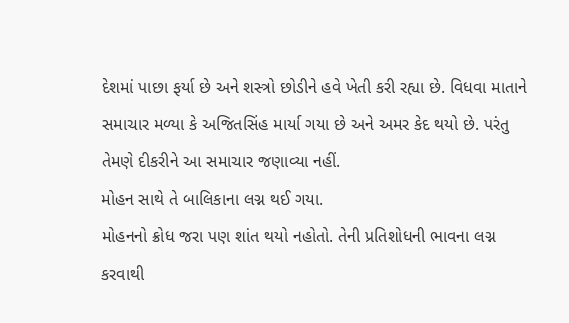દેશમાં પાછા ફર્યા છે અને શસ્ત્રો છોડીને હવે ખેતી કરી રહ્યા છે. વિધવા માતાને સમાચાર મળ્યા કે અજિતસિંહ માર્યા ગયા છે અને અમર કેદ થયો છે. પરંતુ તેમણે દીકરીને આ સમાચાર જણાવ્યા નહીં.
મોહન સાથે તે બાલિકાના લગ્ન થઈ ગયા.
મોહનનો ક્રોધ જરા પણ શાંત થયો નહોતો. તેની પ્રતિશોધની ભાવના લગ્ન કરવાથી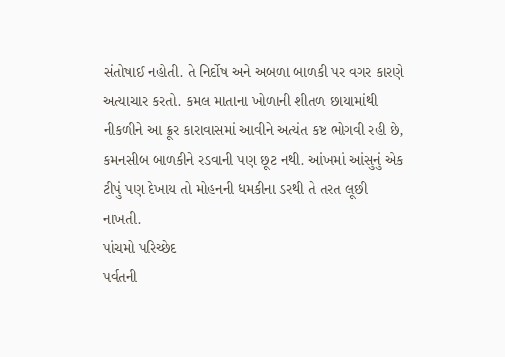સંતોષાઈ નહોતી. તે નિર્દોષ અને અબળા બાળકી પર વગર કારણે અત્યાચાર કરતો. કમલ માતાના ખોળાની શીતળ છાયામાંથી નીકળીને આ ક્રૂર કારાવાસમાં આવીને અત્યંત કષ્ટ ભોગવી રહી છે, કમનસીબ બાળકીને રડવાની પણ છૂટ નથી. આંખમાં આંસુનું એક ટીપું પણ દેખાય તો મોહનની ધમકીના ડરથી તે તરત લૂછી નાખતી.
પાંચમો પરિચ્છેદ
પર્વતની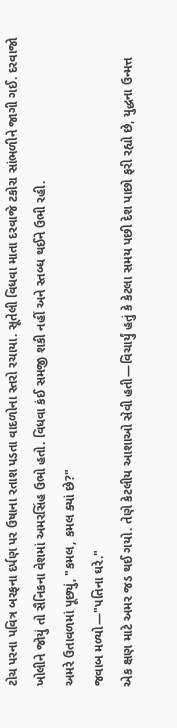ટોચ પરના પવિત્ર બરફના દર્પણ પર ઉષાના રતાશ પડતા વાદળોના સ્તરો રચાયા. સૂતેલી વિધવા માતા દરવાજે ટકોરા સાંભળીને જાગી ગઈ. દરવાજો ખોલીને જોયું તો સૈનિકના વેશમાં અમરસિંહ ઉભો હતો. વિધવા કંઈ સમજી શકી નહીં અને સ્તબ્ધ થઈને ઉભી રહી.
અમરે ઉતાવળમાં પૂછ્યું, "કમલ, કમલ ક્યાં છે?"
જવાબ મળ્યો—"પતિના ઘરે."
એક ક્ષણ માટે અમર જડ થઈ ગયો. તેણે કેટલીય આશાઓ સેવી હતી—વિચાર્યું હતું કે કેટલા સમય પછી દેશ પાછો ફરી રહ્યો છે, યુદ્ધના ઉન્મત્ત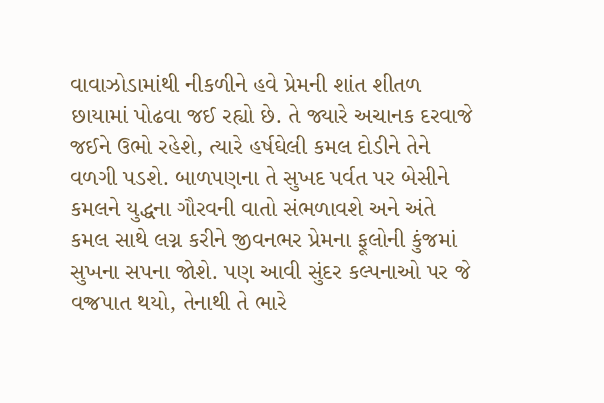વાવાઝોડામાંથી નીકળીને હવે પ્રેમની શાંત શીતળ છાયામાં પોઢવા જઈ રહ્યો છે. તે જ્યારે અચાનક દરવાજે જઈને ઉભો રહેશે, ત્યારે હર્ષઘેલી કમલ દોડીને તેને વળગી પડશે. બાળપણના તે સુખદ પર્વત પર બેસીને કમલને યુદ્ધના ગૌરવની વાતો સંભળાવશે અને અંતે કમલ સાથે લગ્ન કરીને જીવનભર પ્રેમના ફૂલોની કુંજમાં સુખના સપના જોશે. પણ આવી સુંદર કલ્પનાઓ પર જે વજ્રપાત થયો, તેનાથી તે ભારે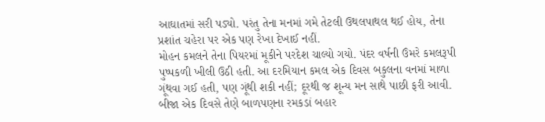આઘાતમાં સરી પડ્યો. પરંતુ તેના મનમાં ગમે તેટલી ઉથલપાથલ થઈ હોય, તેના પ્રશાંત ચહેરા પર એક પણ રેખા દેખાઈ નહીં.
મોહન કમલને તેના પિયરમાં મૂકીને પરદેશ ચાલ્યો ગયો. પંદર વર્ષની ઉંમરે કમલરૂપી પુષ્પકળી ખીલી ઉઠી હતી. આ દરમિયાન કમલ એક દિવસ બકુલના વનમાં માળા ગૂંથવા ગઈ હતી, પણ ગૂંથી શકી નહીં; દૂરથી જ શૂન્ય મન સાથે પાછી ફરી આવી.
બીજા એક દિવસે તેણે બાળપણના રમકડાં બહાર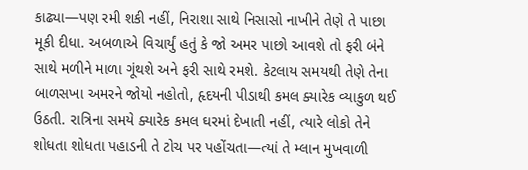કાઢ્યા—પણ રમી શકી નહીં, નિરાશા સાથે નિસાસો નાખીને તેણે તે પાછા મૂકી દીધા. અબળાએ વિચાર્યું હતું કે જો અમર પાછો આવશે તો ફરી બંને સાથે મળીને માળા ગૂંથશે અને ફરી સાથે રમશે. કેટલાય સમયથી તેણે તેના બાળસખા અમરને જોયો નહોતો, હૃદયની પીડાથી કમલ ક્યારેક વ્યાકુળ થઈ ઉઠતી. રાત્રિના સમયે ક્યારેક કમલ ઘરમાં દેખાતી નહીં, ત્યારે લોકો તેને શોધતા શોધતા પહાડની તે ટોચ પર પહોંચતા—ત્યાં તે મ્લાન મુખવાળી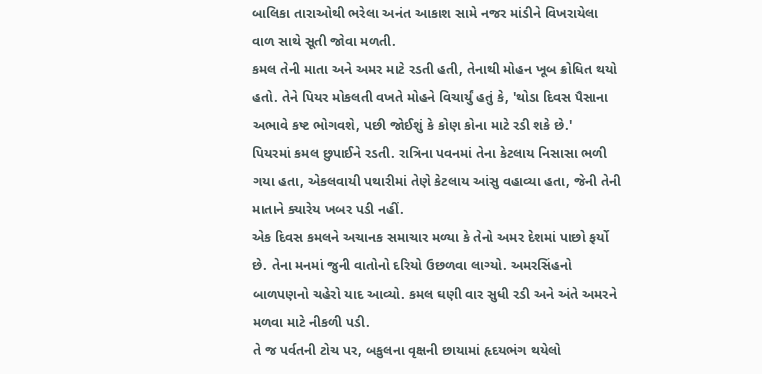બાલિકા તારાઓથી ભરેલા અનંત આકાશ સામે નજર માંડીને વિખરાયેલા વાળ સાથે સૂતી જોવા મળતી.
કમલ તેની માતા અને અમર માટે રડતી હતી, તેનાથી મોહન ખૂબ ક્રોધિત થયો હતો. તેને પિયર મોકલતી વખતે મોહને વિચાર્યું હતું કે, 'થોડા દિવસ પૈસાના અભાવે કષ્ટ ભોગવશે, પછી જોઈશું કે કોણ કોના માટે રડી શકે છે.'
પિયરમાં કમલ છુપાઈને રડતી. રાત્રિના પવનમાં તેના કેટલાય નિસાસા ભળી ગયા હતા, એકલવાયી પથારીમાં તેણે કેટલાય આંસુ વહાવ્યા હતા, જેની તેની માતાને ક્યારેય ખબર પડી નહીં.
એક દિવસ કમલને અચાનક સમાચાર મળ્યા કે તેનો અમર દેશમાં પાછો ફર્યો છે. તેના મનમાં જુની વાતોનો દરિયો ઉછળવા લાગ્યો. અમરસિંહનો બાળપણનો ચહેરો યાદ આવ્યો. કમલ ઘણી વાર સુધી રડી અને અંતે અમરને મળવા માટે નીકળી પડી.
તે જ પર્વતની ટોચ પર, બકુલના વૃક્ષની છાયામાં હૃદયભંગ થયેલો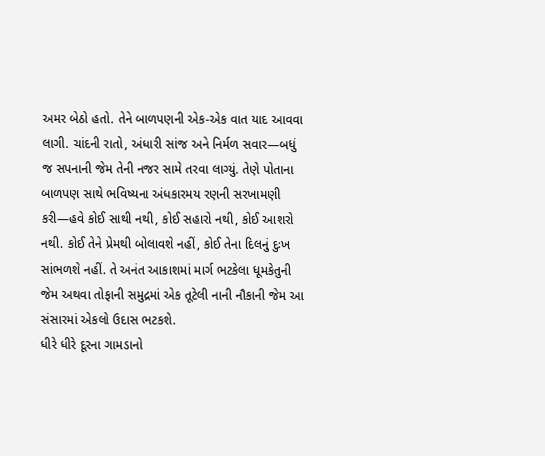અમર બેઠો હતો. તેને બાળપણની એક-એક વાત યાદ આવવા લાગી. ચાંદની રાતો, અંધારી સાંજ અને નિર્મળ સવાર—બધું જ સપનાની જેમ તેની નજર સામે તરવા લાગ્યું. તેણે પોતાના બાળપણ સાથે ભવિષ્યના અંધકારમય રણની સરખામણી કરી—હવે કોઈ સાથી નથી, કોઈ સહારો નથી, કોઈ આશરો નથી. કોઈ તેને પ્રેમથી બોલાવશે નહીં, કોઈ તેના દિલનું દુઃખ સાંભળશે નહીં. તે અનંત આકાશમાં માર્ગ ભટકેલા ધૂમકેતુની જેમ અથવા તોફાની સમુદ્રમાં એક તૂટેલી નાની નૌકાની જેમ આ સંસારમાં એકલો ઉદાસ ભટકશે.
ધીરે ધીરે દૂરના ગામડાનો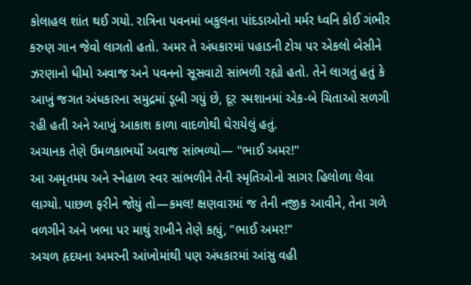કોલાહલ શાંત થઈ ગયો. રાત્રિના પવનમાં બકુલના પાંદડાઓનો મર્મર ધ્વનિ કોઈ ગંભીર કરુણ ગાન જેવો લાગતો હતો. અમર તે અંધકારમાં પહાડની ટોચ પર એકલો બેસીને ઝરણાનો ધીમો અવાજ અને પવનનો સૂસવાટો સાંભળી રહ્યો હતો. તેને લાગતું હતું કે આખું જગત અંધકારના સમુદ્રમાં ડૂબી ગયું છે, દૂર સ્મશાનમાં એક-બે ચિતાઓ સળગી રહી હતી અને આખું આકાશ કાળા વાદળોથી ઘેરાયેલું હતું.
અચાનક તેણે ઉમળકાભર્યો અવાજ સાંભળ્યો— "ભાઈ અમર!"
આ અમૃતમય અને સ્નેહાળ સ્વર સાંભળીને તેની સ્મૃતિઓનો સાગર હિલોળા લેવા લાગ્યો. પાછળ ફરીને જોયું તો—કમલ! ક્ષણવારમાં જ તેની નજીક આવીને, તેના ગળે વળગીને અને ખભા પર માથું રાખીને તેણે કહ્યું, "ભાઈ અમર!"
અચળ હૃદયના અમરની આંખોમાંથી પણ અંધકારમાં આંસુ વહી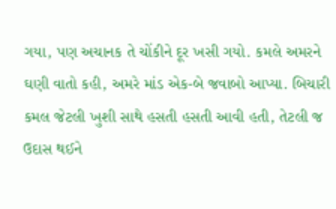ગયા, પણ અચાનક તે ચોંકીને દૂર ખસી ગયો. કમલે અમરને ઘણી વાતો કહી, અમરે માંડ એક-બે જવાબો આપ્યા. બિચારી કમલ જેટલી ખુશી સાથે હસતી હસતી આવી હતી, તેટલી જ ઉદાસ થઈને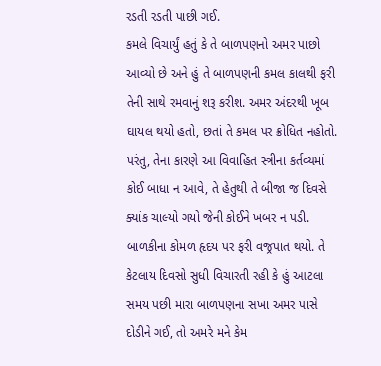રડતી રડતી પાછી ગઈ.
કમલે વિચાર્યું હતું કે તે બાળપણનો અમર પાછો આવ્યો છે અને હું તે બાળપણની કમલ કાલથી ફરી તેની સાથે રમવાનું શરૂ કરીશ. અમર અંદરથી ખૂબ ઘાયલ થયો હતો, છતાં તે કમલ પર ક્રોધિત નહોતો. પરંતુ, તેના કારણે આ વિવાહિત સ્ત્રીના કર્તવ્યમાં કોઈ બાધા ન આવે, તે હેતુથી તે બીજા જ દિવસે ક્યાંક ચાલ્યો ગયો જેની કોઈને ખબર ન પડી.
બાળકીના કોમળ હૃદય પર ફરી વજ્રપાત થયો. તે કેટલાય દિવસો સુધી વિચારતી રહી કે હું આટલા સમય પછી મારા બાળપણના સખા અમર પાસે દોડીને ગઈ, તો અમરે મને કેમ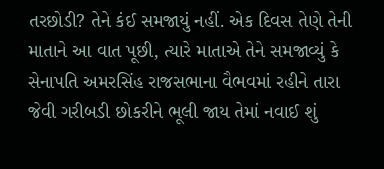તરછોડી? તેને કંઈ સમજાયું નહીં. એક દિવસ તેણે તેની માતાને આ વાત પૂછી, ત્યારે માતાએ તેને સમજાવ્યું કે સેનાપતિ અમરસિંહ રાજસભાના વૈભવમાં રહીને તારા જેવી ગરીબડી છોકરીને ભૂલી જાય તેમાં નવાઈ શું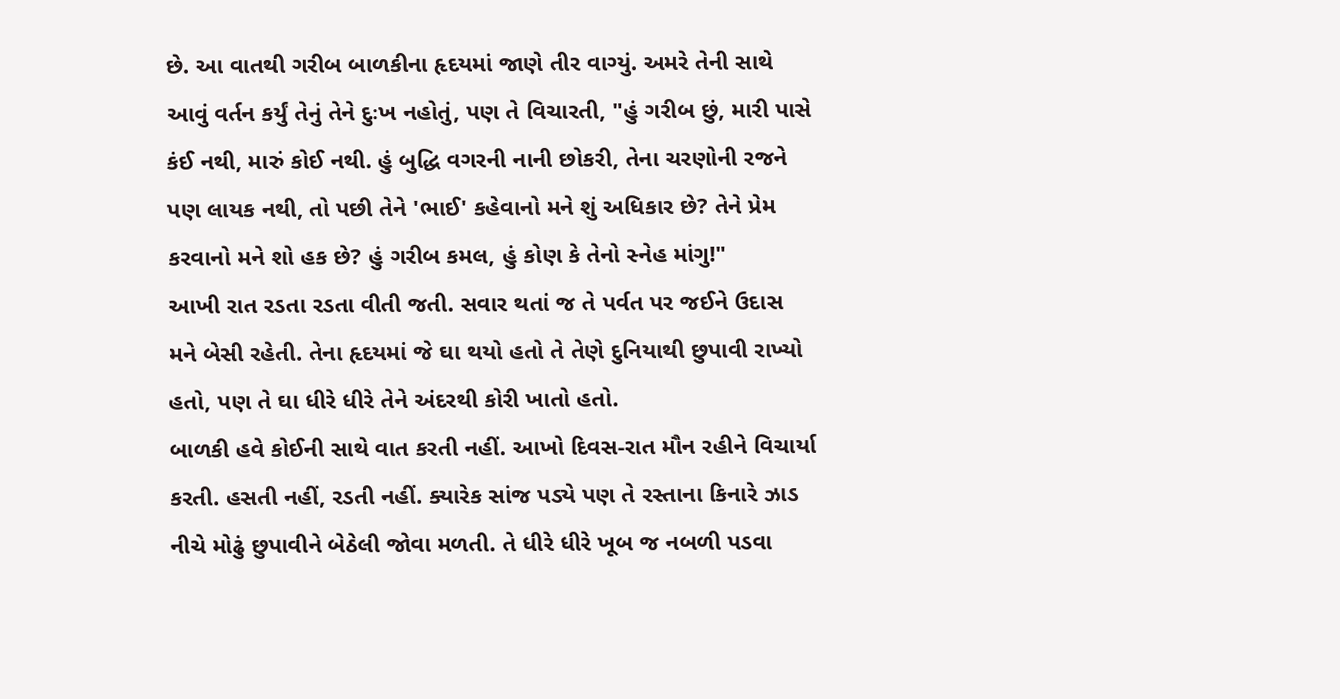છે. આ વાતથી ગરીબ બાળકીના હૃદયમાં જાણે તીર વાગ્યું. અમરે તેની સાથે આવું વર્તન કર્યું તેનું તેને દુઃખ નહોતું, પણ તે વિચારતી, "હું ગરીબ છું, મારી પાસે કંઈ નથી, મારું કોઈ નથી. હું બુદ્ધિ વગરની નાની છોકરી, તેના ચરણોની રજને પણ લાયક નથી, તો પછી તેને 'ભાઈ' કહેવાનો મને શું અધિકાર છે? તેને પ્રેમ કરવાનો મને શો હક છે? હું ગરીબ કમલ, હું કોણ કે તેનો સ્નેહ માંગુ!"
આખી રાત રડતા રડતા વીતી જતી. સવાર થતાં જ તે પર્વત પર જઈને ઉદાસ મને બેસી રહેતી. તેના હૃદયમાં જે ઘા થયો હતો તે તેણે દુનિયાથી છુપાવી રાખ્યો હતો, પણ તે ઘા ધીરે ધીરે તેને અંદરથી કોરી ખાતો હતો.
બાળકી હવે કોઈની સાથે વાત કરતી નહીં. આખો દિવસ-રાત મૌન રહીને વિચાર્યા કરતી. હસતી નહીં, રડતી નહીં. ક્યારેક સાંજ પડ્યે પણ તે રસ્તાના કિનારે ઝાડ નીચે મોઢું છુપાવીને બેઠેલી જોવા મળતી. તે ધીરે ધીરે ખૂબ જ નબળી પડવા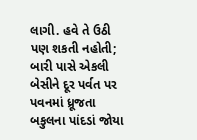લાગી. હવે તે ઉઠી પણ શકતી નહોતી; બારી પાસે એકલી બેસીને દૂર પર્વત પર પવનમાં ધ્રૂજતા બકુલના પાંદડાં જોયા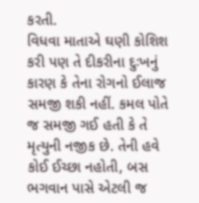કરતી.
વિધવા માતાએ ઘણી કોશિશ કરી પણ તે દીકરીના દુઃખનું કારણ કે તેના રોગનો ઈલાજ સમજી શકી નહીં. કમલ પોતે જ સમજી ગઈ હતી કે તે મૃત્યુની નજીક છે. તેની હવે કોઈ ઈચ્છા નહોતી, બસ ભગવાન પાસે એટલી જ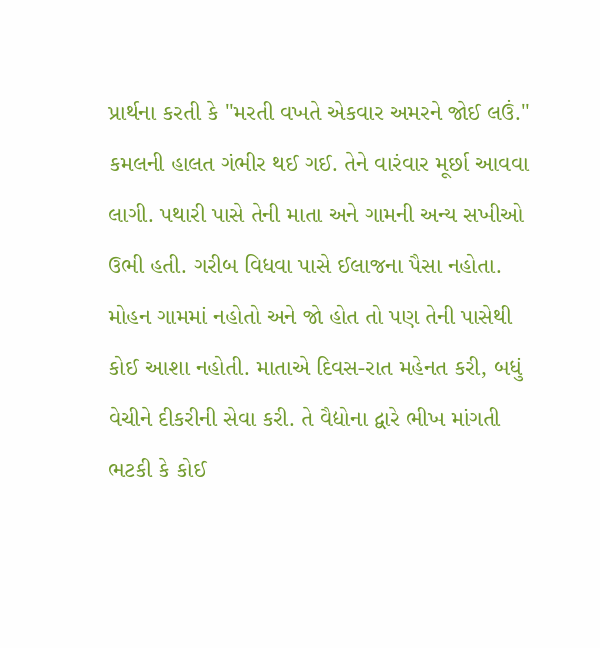પ્રાર્થના કરતી કે "મરતી વખતે એકવાર અમરને જોઈ લઉં."
કમલની હાલત ગંભીર થઈ ગઈ. તેને વારંવાર મૂર્છા આવવા લાગી. પથારી પાસે તેની માતા અને ગામની અન્ય સખીઓ ઉભી હતી. ગરીબ વિધવા પાસે ઈલાજના પૈસા નહોતા. મોહન ગામમાં નહોતો અને જો હોત તો પણ તેની પાસેથી કોઈ આશા નહોતી. માતાએ દિવસ-રાત મહેનત કરી, બધું વેચીને દીકરીની સેવા કરી. તે વૈદ્યોના દ્વારે ભીખ માંગતી ભટકી કે કોઈ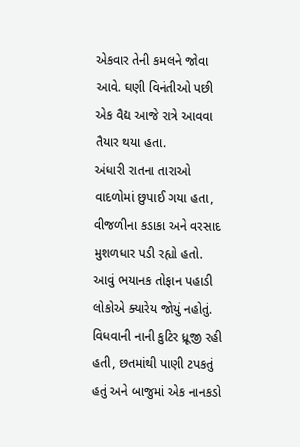એકવાર તેની કમલને જોવા આવે. ઘણી વિનંતીઓ પછી એક વૈદ્ય આજે રાત્રે આવવા તૈયાર થયા હતા.
અંધારી રાતના તારાઓ વાદળોમાં છુપાઈ ગયા હતા, વીજળીના કડાકા અને વરસાદ મુશળધાર પડી રહ્યો હતો. આવું ભયાનક તોફાન પહાડી લોકોએ ક્યારેય જોયું નહોતું. વિધવાની નાની કુટિર ધ્રૂજી રહી હતી, છતમાંથી પાણી ટપકતું હતું અને બાજુમાં એક નાનકડો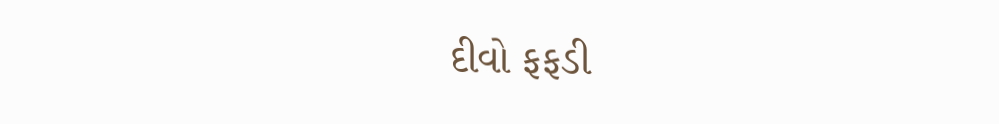દીવો ફફડી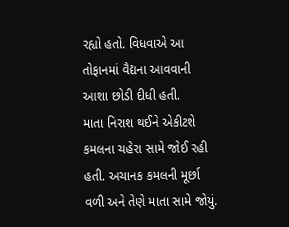રહ્યો હતો. વિધવાએ આ તોફાનમાં વૈદ્યના આવવાની આશા છોડી દીધી હતી.
માતા નિરાશ થઈને એકીટશે કમલના ચહેરા સામે જોઈ રહી હતી. અચાનક કમલની મૂર્છા વળી અને તેણે માતા સામે જોયું.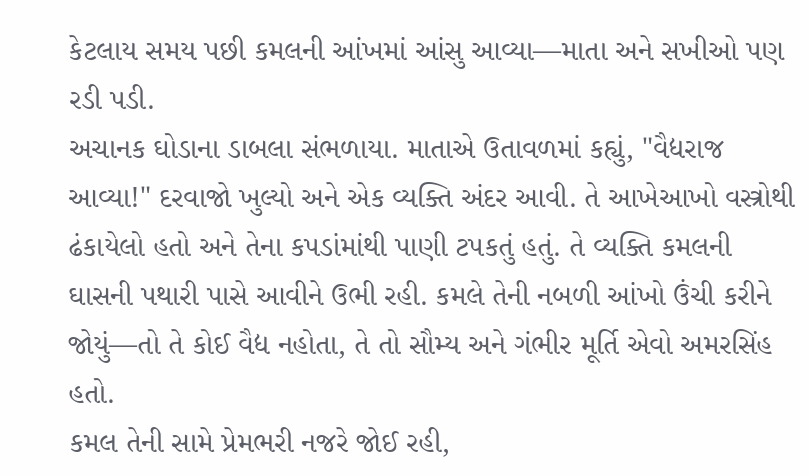કેટલાય સમય પછી કમલની આંખમાં આંસુ આવ્યા—માતા અને સખીઓ પણ રડી પડી.
અચાનક ઘોડાના ડાબલા સંભળાયા. માતાએ ઉતાવળમાં કહ્યું, "વૈદ્યરાજ આવ્યા!" દરવાજો ખુલ્યો અને એક વ્યક્તિ અંદર આવી. તે આખેઆખો વસ્ત્રોથી ઢંકાયેલો હતો અને તેના કપડાંમાંથી પાણી ટપકતું હતું. તે વ્યક્તિ કમલની ઘાસની પથારી પાસે આવીને ઉભી રહી. કમલે તેની નબળી આંખો ઉંચી કરીને જોયું—તો તે કોઈ વૈદ્ય નહોતા, તે તો સૌમ્ય અને ગંભીર મૂર્તિ એવો અમરસિંહ હતો.
કમલ તેની સામે પ્રેમભરી નજરે જોઈ રહી,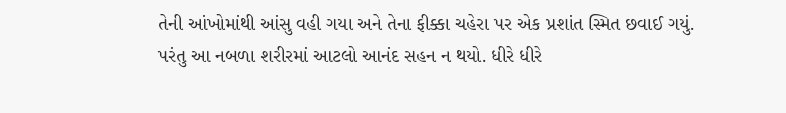તેની આંખોમાંથી આંસુ વહી ગયા અને તેના ફીક્કા ચહેરા પર એક પ્રશાંત સ્મિત છવાઈ ગયું.
પરંતુ આ નબળા શરીરમાં આટલો આનંદ સહન ન થયો. ધીરે ધીરે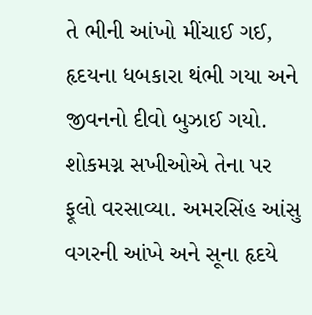તે ભીની આંખો મીંચાઈ ગઈ, હૃદયના ધબકારા થંભી ગયા અને જીવનનો દીવો બુઝાઈ ગયો. શોકમગ્ન સખીઓએ તેના પર ફૂલો વરસાવ્યા. અમરસિંહ આંસુ વગરની આંખે અને સૂના હૃદયે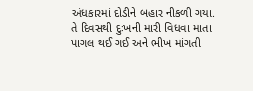અંધકારમાં દોડીને બહાર નીકળી ગયા.
તે દિવસથી દુઃખની મારી વિધવા માતા પાગલ થઈ ગઈ અને ભીખ માંગતી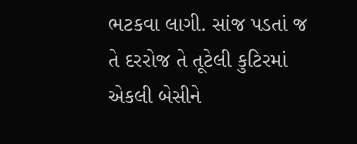ભટકવા લાગી. સાંજ પડતાં જ તે દરરોજ તે તૂટેલી કુટિરમાં એકલી બેસીને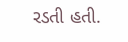રડતી હતી.